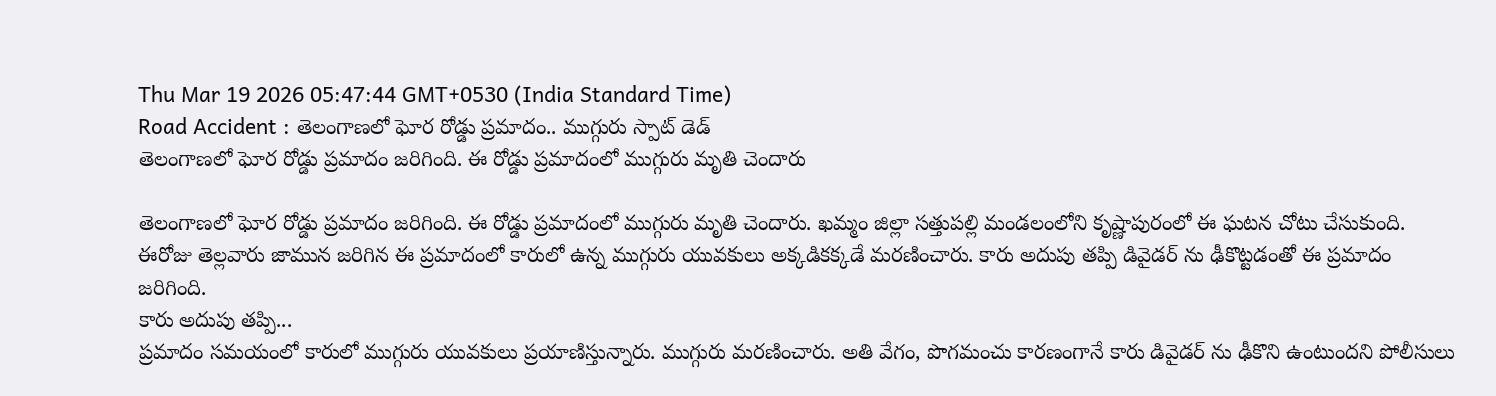Thu Mar 19 2026 05:47:44 GMT+0530 (India Standard Time)
Road Accident : తెలంగాణలో ఘోర రోడ్డు ప్రమాదం.. ముగ్గురు స్పాట్ డెడ్
తెలంగాణలో ఘోర రోడ్డు ప్రమాదం జరిగింది. ఈ రోడ్డు ప్రమాదంలో ముగ్గురు మృతి చెందారు

తెలంగాణలో ఘోర రోడ్డు ప్రమాదం జరిగింది. ఈ రోడ్డు ప్రమాదంలో ముగ్గురు మృతి చెందారు. ఖమ్మం జిల్లా సత్తుపల్లి మండలంలోని కృష్ణాపురంలో ఈ ఘటన చోటు చేసుకుంది. ఈరోజు తెల్లవారు జామున జరిగిన ఈ ప్రమాదంలో కారులో ఉన్న ముగ్గురు యువకులు అక్కడికక్కడే మరణించారు. కారు అదుపు తప్పి డివైడర్ ను ఢీకొట్టడంతో ఈ ప్రమాదం జరిగింది.
కారు అదుపు తప్పి...
ప్రమాదం సమయంలో కారులో ముగ్గురు యువకులు ప్రయాణిస్తున్నారు. ముగ్గురు మరణించారు. అతి వేగం, పొగమంచు కారణంగానే కారు డివైడర్ ను ఢీకొని ఉంటుందని పోలీసులు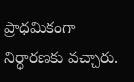ప్రాధమికంగా నిర్ధారణకు వచ్చారు.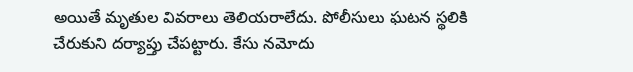అయితే మృతుల వివరాలు తెలియరాలేదు. పోలీసులు ఘటన స్థలికి చేరుకుని దర్యాప్తు చేపట్టారు. కేసు నమోదు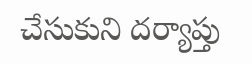చేసుకుని దర్యాప్తు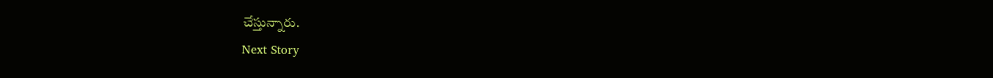చేస్తున్నారు.
Next Story